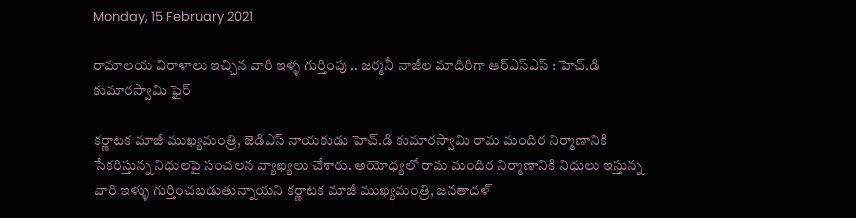Monday, 15 February 2021

రామాలయ విరాళాలు ఇచ్చిన వారి ఇళ్ళ గుర్తింపు .. జర్మనీ నాజీల మాదిరిగా ఆర్ఎస్ఎస్ : హెచ్.డి కుమారస్వామి ఫైర్

కర్ణాటక మాజీ ముఖ్యమంత్రి, జెడిఎస్ నాయకుడు హెచ్.డి కుమారస్వామి రామ మందిర నిర్మాణానికి సేకరిస్తున్న నిధులపై సంచలన వ్యాఖ్యలు చేశారు. అయోధ్యలో రామ మందిర నిర్మాణానికి నిధులు ఇస్తున్న వారి ఇళ్ళు గుర్తించబడుతున్నాయని కర్ణాటక మాజీ ముఖ్యమంత్రి, జనతాదళ్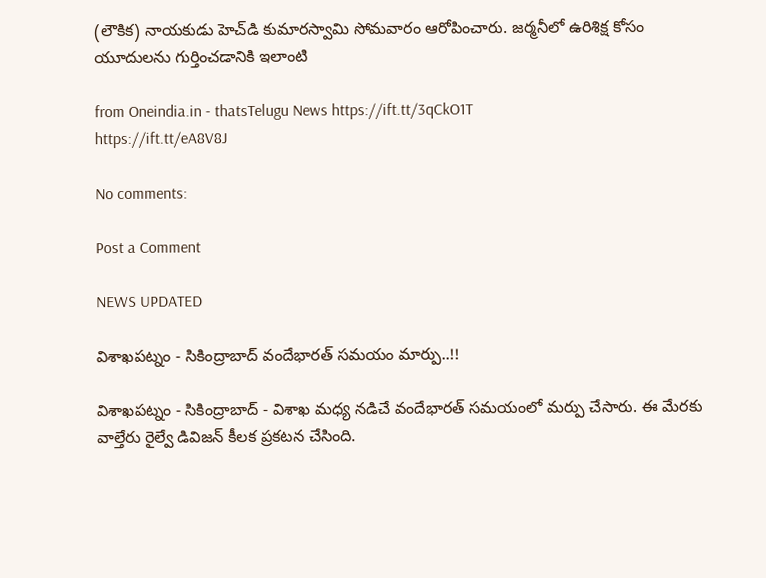(లౌకిక) నాయకుడు హెచ్‌డి కుమారస్వామి సోమవారం ఆరోపించారు. జర్మనీలో ఉరిశిక్ష కోసం యూదులను గుర్తించడానికి ఇలాంటి

from Oneindia.in - thatsTelugu News https://ift.tt/3qCkO1T
https://ift.tt/eA8V8J

No comments:

Post a Comment

NEWS UPDATED

విశాఖపట్నం - సికింద్రాబాద్ వందేభారత్ సమయం మార్పు..!!

విశాఖపట్నం - సికింద్రాబాద్ - విశాఖ మధ్య నడిచే వందేభారత్ సమయంలో మర్పు చేసారు. ఈ మేరకు వాల్తేరు రైల్వే డివిజన్ కీలక ప్రకటన చేసింది.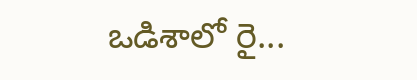ఒడిశాలో రై...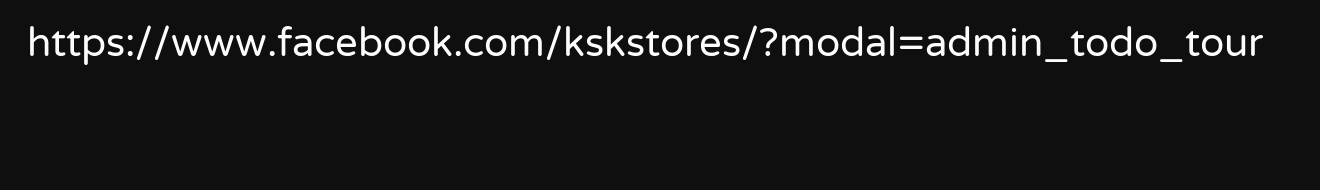https://www.facebook.com/kskstores/?modal=admin_todo_tour